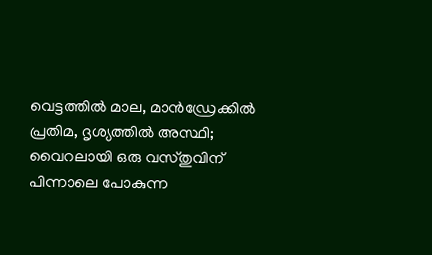വെട്ടത്തില്‍ മാല, മാന്‍ഡ്രേക്കില്‍ പ്രതിമ, ദൃശ്യത്തില്‍ അസ്ഥി; വൈറലായി ഒരു വസ്തുവിന് പിന്നാലെ പോകുന്ന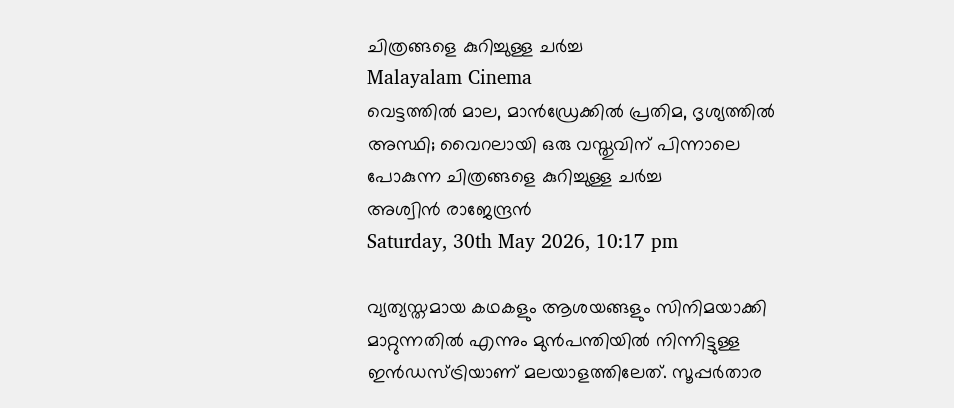ചിത്രങ്ങളെ കുറിച്ചുള്ള ചര്‍ച്ച
Malayalam Cinema
വെട്ടത്തില്‍ മാല, മാന്‍ഡ്രേക്കില്‍ പ്രതിമ, ദൃശ്യത്തില്‍ അസ്ഥി; വൈറലായി ഒരു വസ്തുവിന് പിന്നാലെ പോകുന്ന ചിത്രങ്ങളെ കുറിച്ചുള്ള ചര്‍ച്ച
അശ്വിന്‍ രാജേന്ദ്രന്‍
Saturday, 30th May 2026, 10:17 pm

വ്യത്യസ്തമായ കഥകളും ആശയങ്ങളും സിനിമയാക്കി മാറ്റുന്നതില്‍ എന്നും മുന്‍പന്തിയില്‍ നിന്നിട്ടുള്ള ഇന്‍ഡസ്ട്രിയാണ് മലയാളത്തിലേത്. സൂപ്പര്‍താര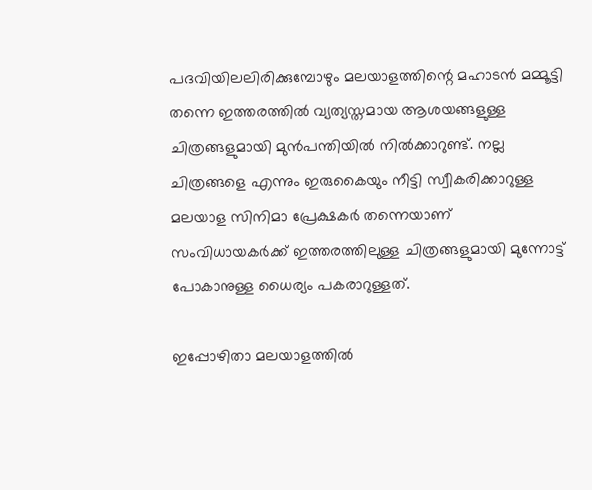പദവിയിലലിരിക്കുമ്പോഴും മലയാളത്തിന്റെ മഹാടന്‍ മമ്മൂട്ടി തന്നെ ഇത്തരത്തില്‍ വ്യത്യസ്തമായ ആശയങ്ങളുള്ള ചിത്രങ്ങളുമായി മുന്‍പന്തിയില്‍ നില്‍ക്കാറുണ്ട്. നല്ല ചിത്രങ്ങളെ എന്നും ഇരുകൈയും നീട്ടി സ്വീകരിക്കാറുള്ള മലയാള സിനിമാ പ്രേക്ഷകര്‍ തന്നെയാണ് സംവിധായകര്‍ക്ക് ഇത്തരത്തിലുള്ള ചിത്രങ്ങളുമായി മുന്നോട്ട് പോകാനുള്ള ധൈര്യം പകരാറുള്ളത്.

ഇപ്പോഴിതാ മലയാളത്തില്‍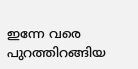ഇന്നേ വരെ പുറത്തിറങ്ങിയ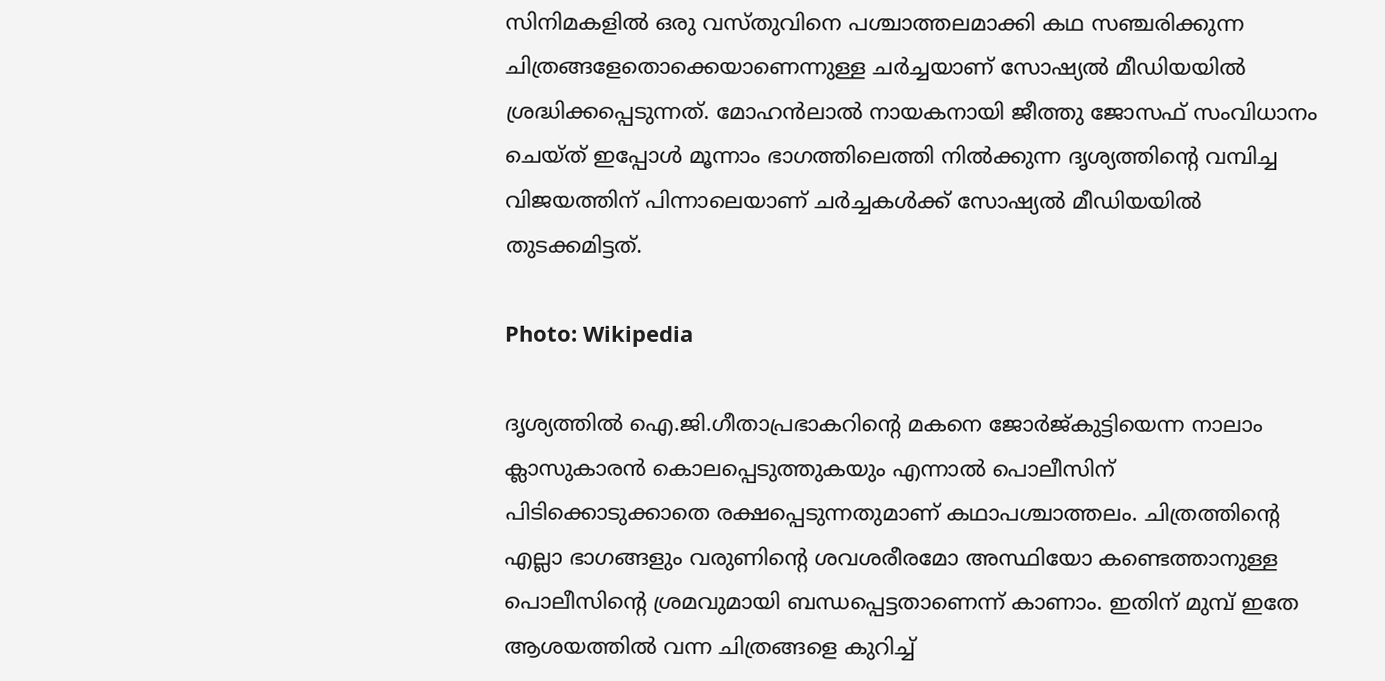സിനിമകളില്‍ ഒരു വസ്തുവിനെ പശ്ചാത്തലമാക്കി കഥ സഞ്ചരിക്കുന്ന ചിത്രങ്ങളേതൊക്കെയാണെന്നുള്ള ചര്‍ച്ചയാണ് സോഷ്യല്‍ മീഡിയയില്‍ ശ്രദ്ധിക്കപ്പെടുന്നത്. മോഹന്‍ലാല്‍ നായകനായി ജീത്തു ജോസഫ് സംവിധാനം ചെയ്ത് ഇപ്പോള്‍ മൂന്നാം ഭാഗത്തിലെത്തി നില്‍ക്കുന്ന ദൃശ്യത്തിന്റെ വമ്പിച്ച വിജയത്തിന് പിന്നാലെയാണ് ചര്‍ച്ചകള്‍ക്ക് സോഷ്യല്‍ മീഡിയയില്‍ തുടക്കമിട്ടത്.

Photo: Wikipedia

ദൃശ്യത്തില്‍ ഐ.ജി.ഗീതാപ്രഭാകറിന്റെ മകനെ ജോര്‍ജ്കുട്ടിയെന്ന നാലാം ക്ലാസുകാരന്‍ കൊലപ്പെടുത്തുകയും എന്നാല്‍ പൊലീസിന് പിടിക്കൊടുക്കാതെ രക്ഷപ്പെടുന്നതുമാണ് കഥാപശ്ചാത്തലം. ചിത്രത്തിന്റെ എല്ലാ ഭാഗങ്ങളും വരുണിന്റെ ശവശരീരമോ അസ്ഥിയോ കണ്ടെത്താനുള്ള പൊലീസിന്റെ ശ്രമവുമായി ബന്ധപ്പെട്ടതാണെന്ന് കാണാം. ഇതിന് മുമ്പ് ഇതേ ആശയത്തില്‍ വന്ന ചിത്രങ്ങളെ കുറിച്ച്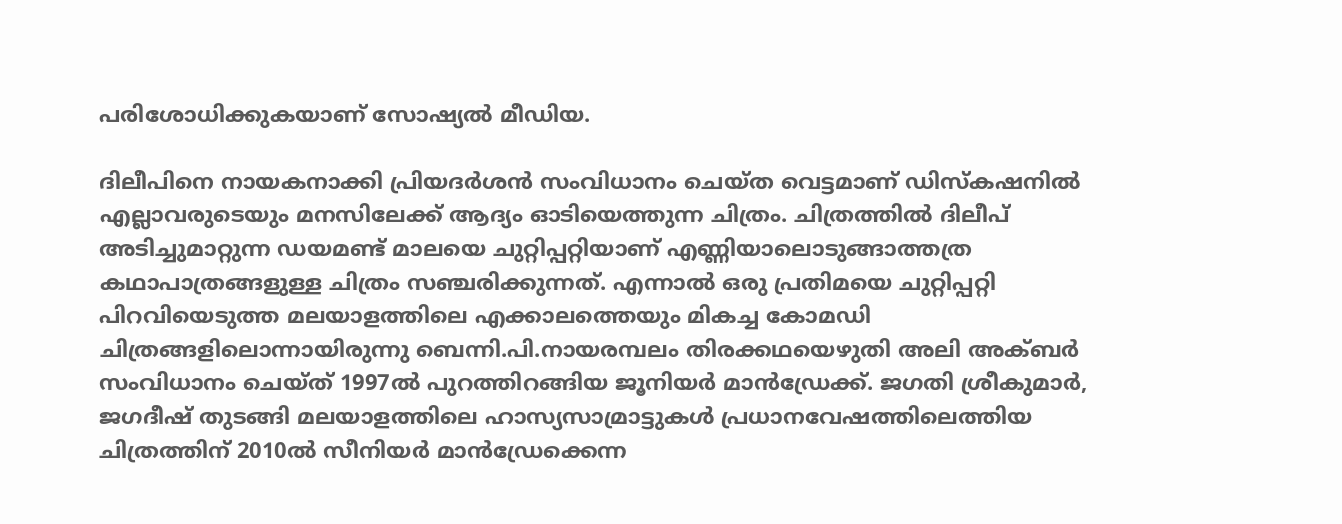പരിശോധിക്കുകയാണ് സോഷ്യല്‍ മീഡിയ.

ദിലീപിനെ നായകനാക്കി പ്രിയദര്‍ശന്‍ സംവിധാനം ചെയ്ത വെട്ടമാണ് ഡിസ്‌കഷനില്‍ എല്ലാവരുടെയും മനസിലേക്ക് ആദ്യം ഓടിയെത്തുന്ന ചിത്രം. ചിത്രത്തില്‍ ദിലീപ് അടിച്ചുമാറ്റുന്ന ഡയമണ്ട് മാലയെ ചുറ്റിപ്പറ്റിയാണ് എണ്ണിയാലൊടുങ്ങാത്തത്ര കഥാപാത്രങ്ങളുള്ള ചിത്രം സഞ്ചരിക്കുന്നത്. എന്നാല്‍ ഒരു പ്രതിമയെ ചുറ്റിപ്പറ്റി പിറവിയെടുത്ത മലയാളത്തിലെ എക്കാലത്തെയും മികച്ച കോമഡി ചിത്രങ്ങളിലൊന്നായിരുന്നു ബെന്നി.പി.നായരമ്പലം തിരക്കഥയെഴുതി അലി അക്ബര്‍ സംവിധാനം ചെയ്ത് 1997ല്‍ പുറത്തിറങ്ങിയ ജൂനിയര്‍ മാന്‍ഡ്രേക്ക്. ജഗതി ശ്രീകുമാര്‍, ജഗദീഷ് തുടങ്ങി മലയാളത്തിലെ ഹാസ്യസാമ്രാട്ടുകള്‍ പ്രധാനവേഷത്തിലെത്തിയ ചിത്രത്തിന് 2010ല്‍ സീനിയര്‍ മാന്‍ഡ്രേക്കെന്ന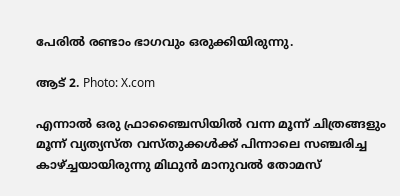പേരില്‍ രണ്ടാം ഭാഗവും ഒരുക്കിയിരുന്നു.

ആട് 2. Photo: X.com

എന്നാല്‍ ഒരു ഫ്രാഞ്ചൈസിയില്‍ വന്ന മൂന്ന് ചിത്രങ്ങളും മൂന്ന് വ്യത്യസ്ത വസ്തുക്കള്‍ക്ക് പിന്നാലെ സഞ്ചരിച്ച കാഴ്ച്ചയായിരുന്നു മിഥുന്‍ മാനുവല്‍ തോമസ്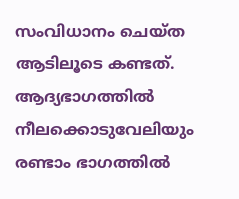സംവിധാനം ചെയ്ത ആടിലൂടെ കണ്ടത്. ആദ്യഭാഗത്തില്‍ നീലക്കൊടുവേലിയും രണ്ടാം ഭാഗത്തില്‍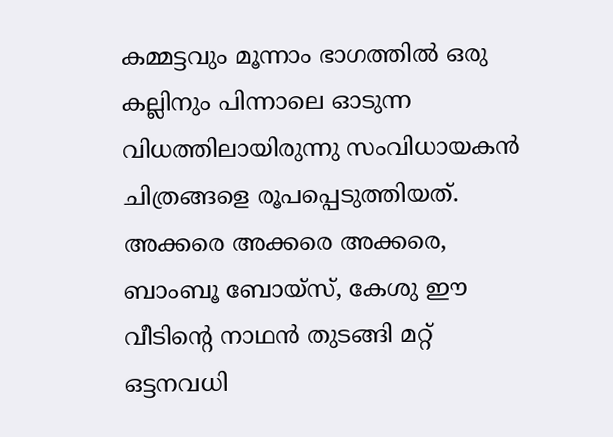കമ്മട്ടവും മൂന്നാം ഭാഗത്തില്‍ ഒരു കല്ലിനും പിന്നാലെ ഓടുന്ന വിധത്തിലായിരുന്നു സംവിധായകന്‍ ചിത്രങ്ങളെ രൂപപ്പെടുത്തിയത്. അക്കരെ അക്കരെ അക്കരെ, ബാംബൂ ബോയ്‌സ്, കേശു ഈ വീടിന്റെ നാഥന്‍ തുടങ്ങി മറ്റ് ഒട്ടനവധി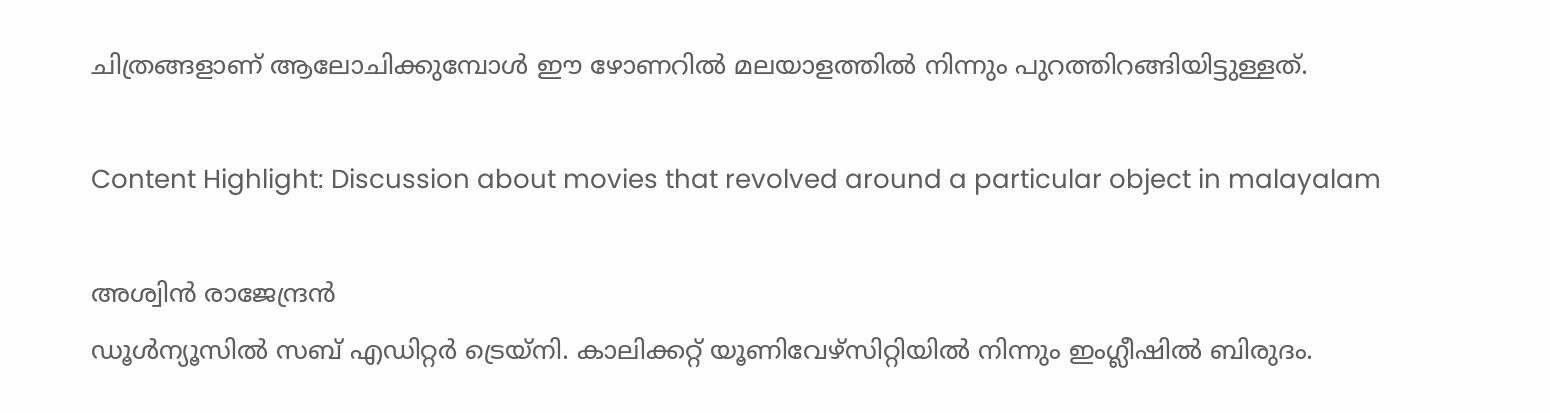ചിത്രങ്ങളാണ് ആലോചിക്കുമ്പോള്‍ ഈ ഴോണറില്‍ മലയാളത്തില്‍ നിന്നും പുറത്തിറങ്ങിയിട്ടുള്ളത്.

Content Highlight: Discussion about movies that revolved around a particular object in malayalam

അശ്വിന്‍ രാജേന്ദ്രന്‍
ഡൂള്‍ന്യൂസില്‍ സബ് എഡിറ്റര്‍ ട്രെയ്‌നി. കാലിക്കറ്റ് യൂണിവേഴ്സിറ്റിയില്‍ നിന്നും ഇംഗ്ലീഷില്‍ ബിരുദം.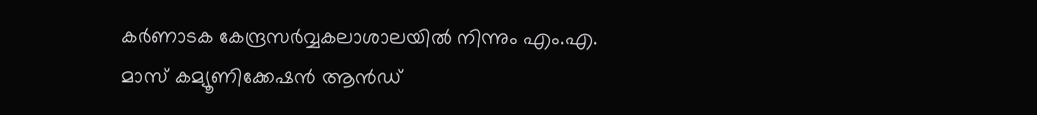കര്‍ണാടക കേന്ദ്രസര്‍വ്വകലാശാലയില്‍ നിന്നും എം.എ. മാസ് കമ്യൂണിക്കേഷന്‍ ആന്‍ഡ്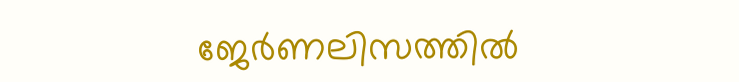ജേര്‍ണലിസത്തില്‍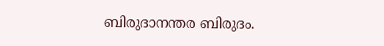ബിരുദാനന്തര ബിരുദം.